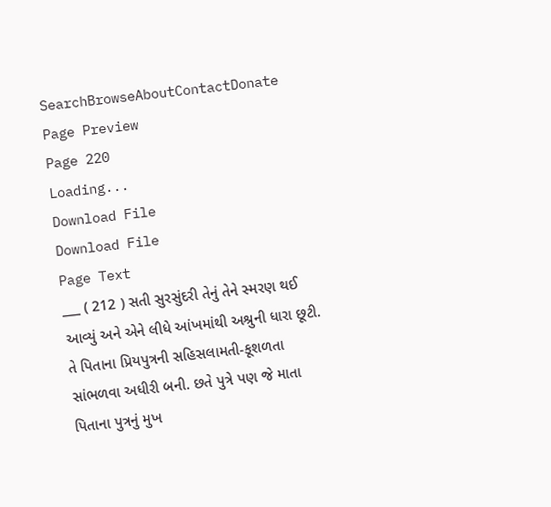SearchBrowseAboutContactDonate
Page Preview
Page 220
Loading...
Download File
Download File
Page Text
___ ( 212 ) સતી સુરસુંદરી તેનું તેને સ્મરણ થઈ આવ્યું અને એને લીધે આંખમાંથી અશ્રુની ધારા છૂટી. તે પિતાના પ્રિયપુત્રની સહિસલામતી-કૂશળતા સાંભળવા અધીરી બની. છતે પુત્રે પણ જે માતા પિતાના પુત્રનું મુખ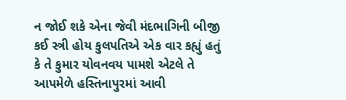ન જોઈ શકે એના જેવી મંદભાગિની બીજી કઈ સ્ત્રી હોય કુલપતિએ એક વાર કહ્યું હતું કે તે કુમાર યોવનવય પામશે એટલે તે આપમેળે હસ્તિનાપુરમાં આવી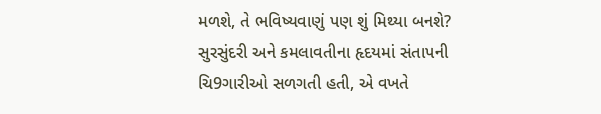મળશે, તે ભવિષ્યવાણું પણ શું મિથ્યા બનશે? સુરસુંદરી અને કમલાવતીના હૃદયમાં સંતાપની ચિ9ગારીઓ સળગતી હતી, એ વખતે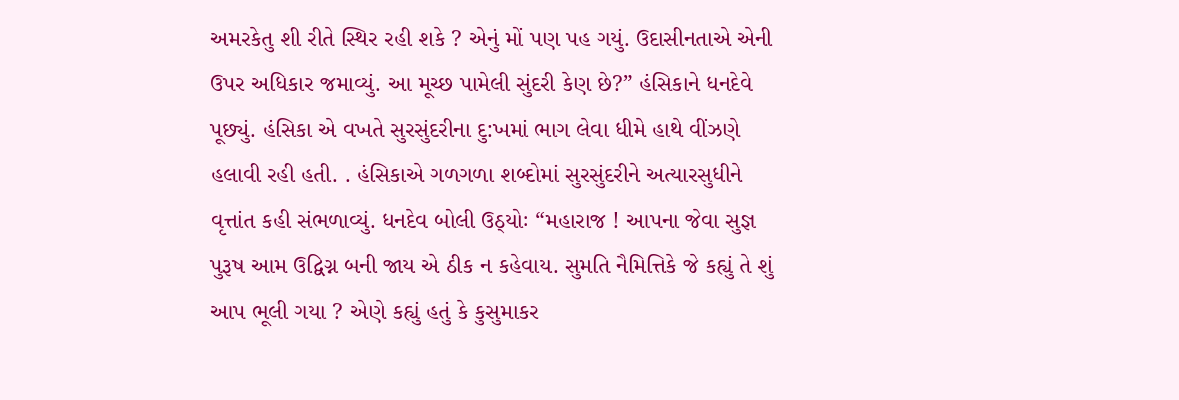અમરકેતુ શી રીતે સ્થિર રહી શકે ? એનું મોં પણ પહ ગયું. ઉદાસીનતાએ એની ઉપર અધિકાર જમાવ્યું. આ મૂચ્છ પામેલી સુંદરી કેણ છે?” હંસિકાને ધનદેવે પૂછ્યું. હંસિકા એ વખતે સુરસુંદરીના દુ:ખમાં ભાગ લેવા ધીમે હાથે વીંઝણે હલાવી રહી હતી. . હંસિકાએ ગળગળા શબ્દોમાં સુરસુંદરીને અત્યારસુધીને વૃત્તાંત કહી સંભળાવ્યું. ધનદેવ બોલી ઉઠ્યોઃ “મહારાજ ! આપના જેવા સુજ્ઞ પુરૂષ આમ ઉદ્વિગ્ન બની જાય એ ઠીક ન કહેવાય. સુમતિ નૈમિત્તિકે જે કહ્યું તે શું આપ ભૂલી ગયા ? એણે કહ્યું હતું કે કુસુમાકર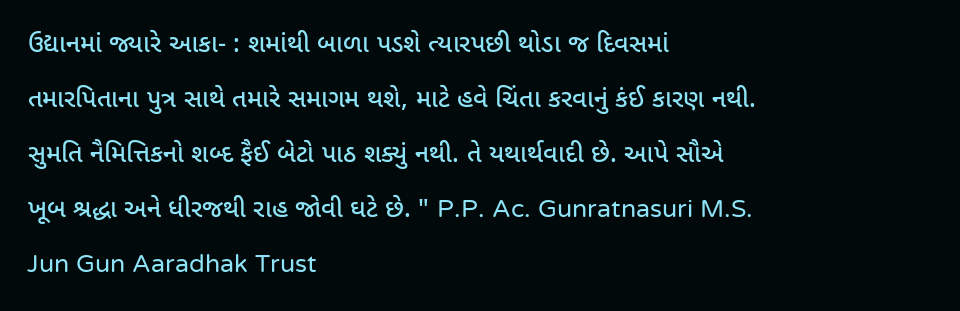ઉદ્યાનમાં જ્યારે આકા- : શમાંથી બાળા પડશે ત્યારપછી થોડા જ દિવસમાં તમારપિતાના પુત્ર સાથે તમારે સમાગમ થશે, માટે હવે ચિંતા કરવાનું કંઈ કારણ નથી. સુમતિ નૈમિત્તિકનો શબ્દ ફૈઈ બેટો પાઠ શક્યું નથી. તે યથાર્થવાદી છે. આપે સૌએ ખૂબ શ્રદ્ધા અને ધીરજથી રાહ જોવી ઘટે છે. " P.P. Ac. Gunratnasuri M.S. Jun Gun Aaradhak Trust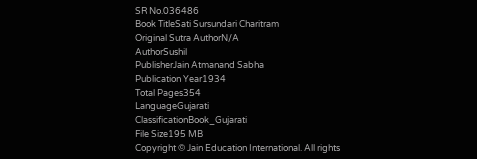SR No.036486
Book TitleSati Sursundari Charitram
Original Sutra AuthorN/A
AuthorSushil
PublisherJain Atmanand Sabha
Publication Year1934
Total Pages354
LanguageGujarati
ClassificationBook_Gujarati
File Size195 MB
Copyright © Jain Education International. All rights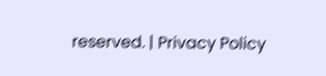reserved. | Privacy Policy